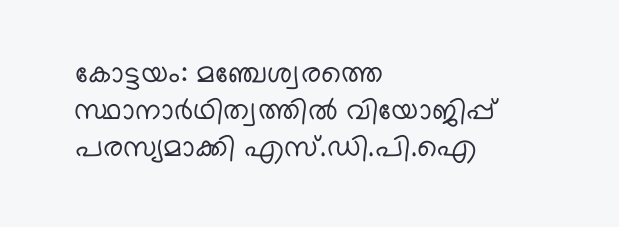കോട്ടയം: മഞ്ചേശ്വരത്തെ സ്ഥാനാർഥിത്വത്തിൽ വിയോജിപ്പ് പരസ്യമാക്കി എസ്.ഡി.പി.ഐ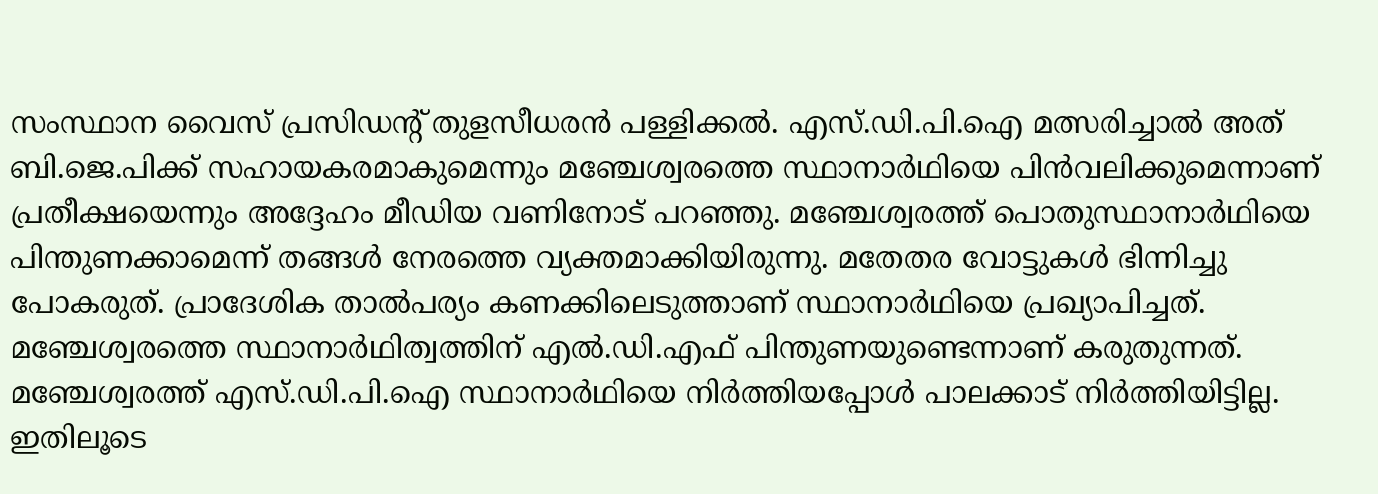സംസ്ഥാന വൈസ് പ്രസിഡന്റ് തുളസീധരൻ പള്ളിക്കൽ. എസ്.ഡി.പി.ഐ മത്സരിച്ചാൽ അത് ബി.ജെ.പിക്ക് സഹായകരമാകുമെന്നും മഞ്ചേശ്വരത്തെ സ്ഥാനാർഥിയെ പിൻവലിക്കുമെന്നാണ് പ്രതീക്ഷയെന്നും അദ്ദേഹം മീഡിയ വണിനോട് പറഞ്ഞു. മഞ്ചേശ്വരത്ത് പൊതുസ്ഥാനാർഥിയെ പിന്തുണക്കാമെന്ന് തങ്ങൾ നേരത്തെ വ്യക്തമാക്കിയിരുന്നു. മതേതര വോട്ടുകൾ ഭിന്നിച്ചു പോകരുത്. പ്രാദേശിക താൽപര്യം കണക്കിലെടുത്താണ് സ്ഥാനാർഥിയെ പ്രഖ്യാപിച്ചത്. മഞ്ചേശ്വരത്തെ സ്ഥാനാർഥിത്വത്തിന് എൽ.ഡി.എഫ് പിന്തുണയുണ്ടെന്നാണ് കരുതുന്നത്. മഞ്ചേശ്വരത്ത് എസ്.ഡി.പി.ഐ സ്ഥാനാർഥിയെ നിർത്തിയപ്പോൾ പാലക്കാട് നിർത്തിയിട്ടില്ല. ഇതിലൂടെ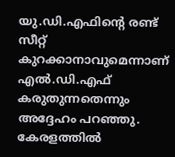യു.ഡി.എഫിന്റെ രണ്ട് സീറ്റ് കുറക്കാനാവുമെന്നാണ് എൽ.ഡി.എഫ് കരുതുന്നതെന്നും അദ്ദേഹം പറഞ്ഞു. കേരളത്തിൽ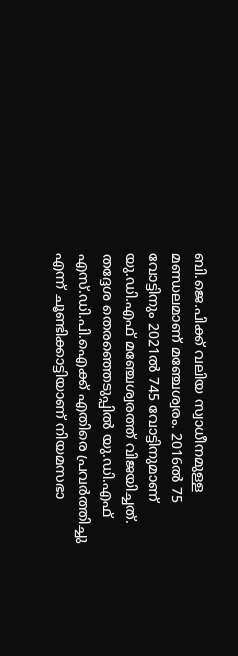ബി.ജെ.പിക്ക് വലിയ സ്വാധീനമുള്ള മണ്ഡലമാണ് മഞ്ചേശ്വരം. 2016ൽ 75 വോട്ടിനും 2021ൽ 745 വോട്ടിനുമാണ് യു.ഡി.എഫ് മഞ്ചേശ്വരത്ത് വിജയിച്ചത്. തദ്ദേശ തെരഞ്ഞെടുപ്പിൽ യു.ഡി.എഫ് എസ്.ഡി.പി.ഐക്ക് എതിരെ പ്രവർത്തിച്ചു എന്ന് ചൂണ്ടിക്കാട്ടിയാണ് നിയമസഭാ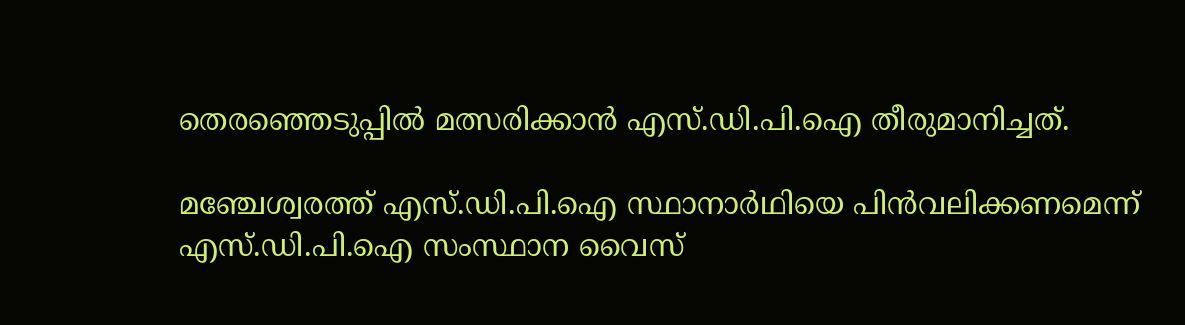തെരഞ്ഞെടുപ്പിൽ മത്സരിക്കാൻ എസ്.ഡി.പി.ഐ തീരുമാനിച്ചത്.

മഞ്ചേശ്വരത്ത് എസ്.ഡി.പി.ഐ സ്ഥാനാർഥിയെ പിൻവലിക്കണമെന്ന് എസ്.ഡി.പി.ഐ സംസ്ഥാന വൈസ്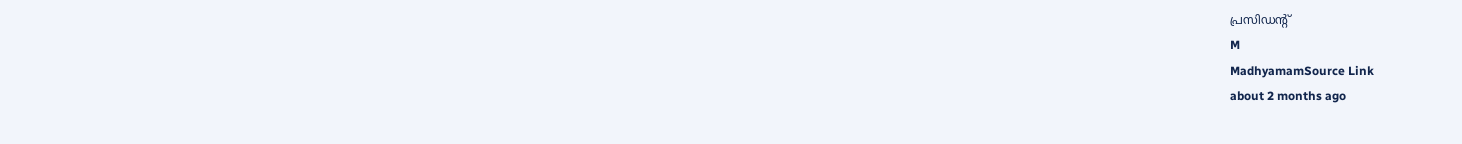പ്രസിഡന്റ്
M
MadhyamamSource Link
about 2 months ago